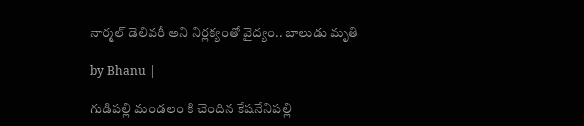నార్మల్ డెలివరీ అని నిర్లక్యంతో వైద్యం.. బాలుడు మృతి

by Bhanu |

గుడిపల్లి మండలం కి చెందిన కేషనేనిపల్లి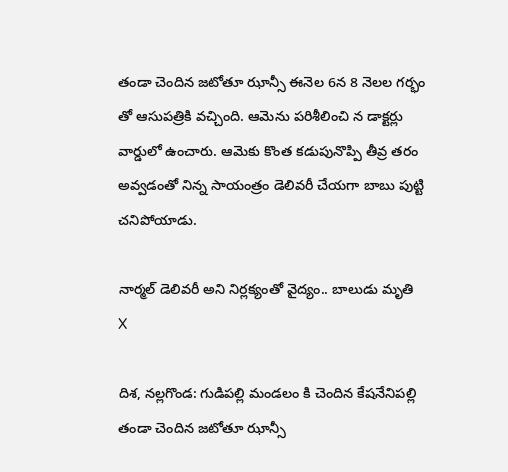తండా చెందిన జటోతూ ఝాన్సీ ఈనెల 6న 8 నెలల గర్భం తో ఆసుపత్రికి వచ్చింది. ఆమెను పరిశీలించి న డాక్టర్లు వార్డులో ఉంచారు. ఆమెకు కొంత కడుపునొప్పి తీవ్ర తరం అవ్వడంతో నిన్న సాయంత్రం డెలివరీ చేయగా బాబు పుట్టి చనిపోయాడు.

నార్మల్ డెలివరీ అని నిర్లక్యంతో వైద్యం.. బాలుడు మృతి
X

దిశ, నల్లగొండ: గుడిపల్లి మండలం కి చెందిన కేషనేనిపల్లి తండా చెందిన జటోతూ ఝాన్సీ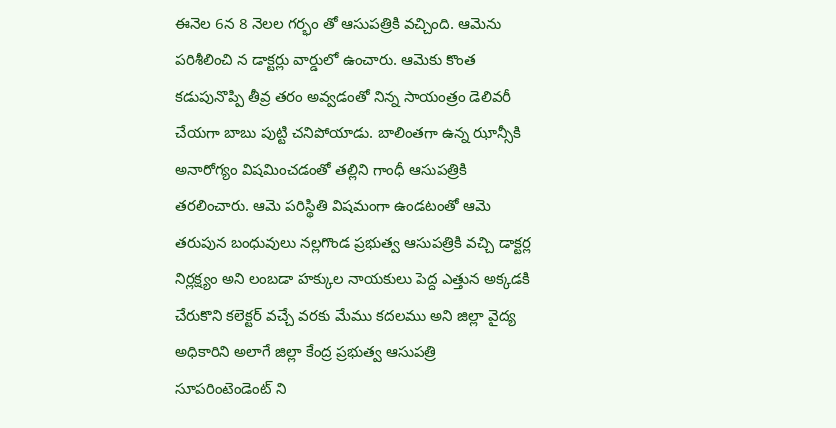ఈనెల 6న 8 నెలల గర్భం తో ఆసుపత్రికి వచ్చింది. ఆమెను పరిశీలించి న డాక్టర్లు వార్డులో ఉంచారు. ఆమెకు కొంత కడుపునొప్పి తీవ్ర తరం అవ్వడంతో నిన్న సాయంత్రం డెలివరీ చేయగా బాబు పుట్టి చనిపోయాడు. బాలింతగా ఉన్న ఝాన్సీకి అనారోగ్యం విషమించడంతో తల్లిని గాంధీ ఆసుపత్రికి తరలించారు. ఆమె పరిస్థితి విషమంగా ఉండటంతో ఆమె తరుపున బంధువులు నల్లగొండ ప్రభుత్వ ఆసుపత్రికి వచ్చి డాక్టర్ల నిర్లక్ష్యం అని లంబడా హక్కుల నాయకులు పెద్ద ఎత్తున అక్కడకి చేరుకొని కలెక్టర్ వచ్చే వరకు మేము కదలము అని జిల్లా వైద్య అధికారిని అలాగే జిల్లా కేంద్ర ప్రభుత్వ ఆసుపత్రి సూపరింటెండెంట్ ని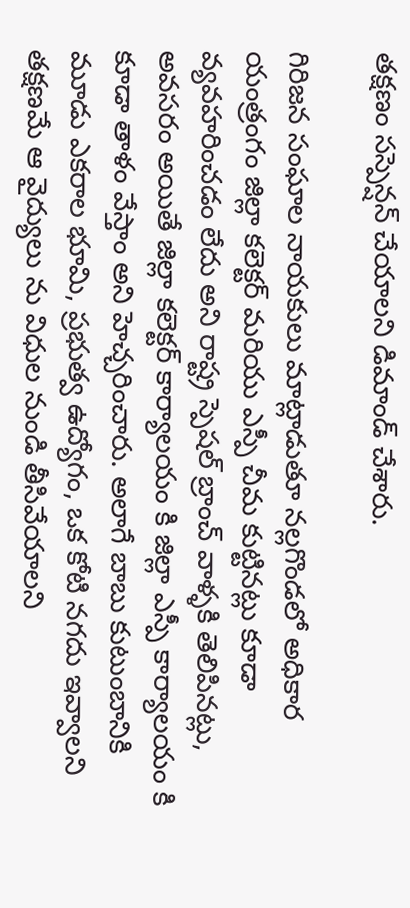తక్షణం సస్పెన్షన్ చేయాలని డిమాండ్ చేశారు.

గిరిజన సంఘాల నాయకులు మాట్లాడుతూ నల్లగొండలో అధికార యంత్రంగం జిల్లా కలెక్టర్ మరియు ఎస్పీ చీమ కుట్టినట్లు కూడా వ్యవహరించడం లేదు అని రాష్ట్ర స్పెషల్ బ్రాంచ్ వాళ్ళకి తెలిపినట్లు, అవసరం అయితే జిల్లా కలెక్టర్ కార్యాలయం కి జిల్లా ఎస్పీ కార్యాలయం కి కూడా తాళం వేస్తాం అని హెచ్చరించారు. అలాగే బాబు కుటుంబానికి మూడు ఎకరాల భూమి, ప్రభుత్వ ఉద్యోగం, ఒక కోటి నగదు ఇవ్వాలని తక్షణమే ఆ వైద్యులు ను విధుల నుండి తీసివేయాలని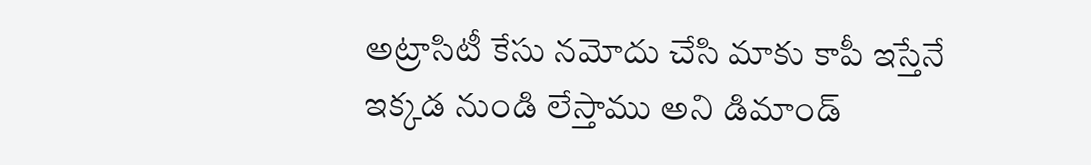అట్రాసిటీ కేసు నమోదు చేసి మాకు కాపీ ఇస్తేనే ఇక్కడ నుండి లేస్తాము అని డిమాండ్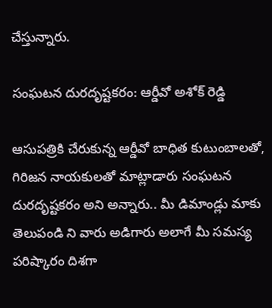చేస్తున్నారు.

సంఘటన దురదృష్టకరం: ఆర్డీవో అశోక్ రెడ్డి

ఆసుపత్రికి చేరుకున్న ఆర్డీవో బాధిత కుటుంబాలతో, గిరిజన నాయకులతో మాట్లాడారు సంఘటన దురదృష్టకరం అని అన్నారు.. మీ డిమాండ్లు మాకు తెలుపండి ని వారు అడిగారు అలాగే మీ సమస్య పరిష్కారం దిశగా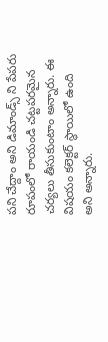పని చేద్దాం అని డిమాండ్స్ ని పేపరు రూపంలో రాయండి చట్టపరమైన చర్యలు తీసుకుంటాం అన్నారు. ఈ విషయం కలెక్టర్ స్థాయిలో ఉంది అని అన్నారు.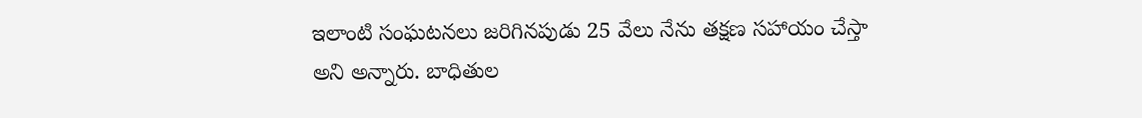ఇలాంటి సంఘటనలు జరిగినపుడు 25 వేలు నేను తక్షణ సహాయం చేస్తా అని అన్నారు. బాధితుల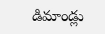డిమాండ్లు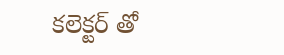కలెక్టర్ తో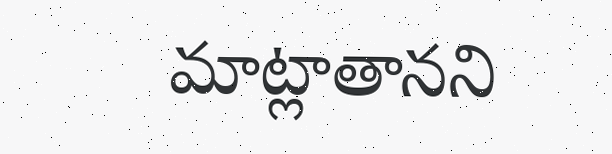మాట్లాతానని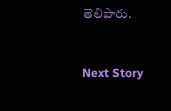తెలిపారు.


Next Story